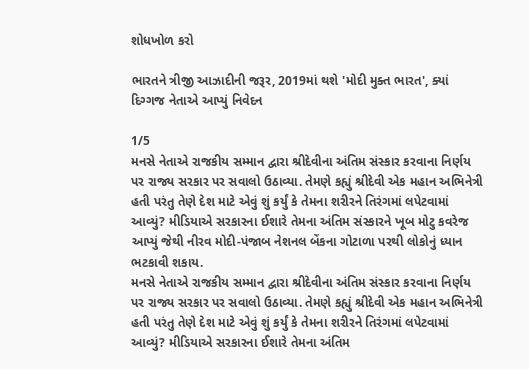શોધખોળ કરો

ભારતને ત્રીજી આઝાદીની જરૂર, 2019માં થશે 'મોદી મુક્ત ભારત', ક્યાં દિગ્ગજ નેતાએ આપ્યું નિવેદન

1/5
મનસે નેતાએ રાજકીય સમ્માન દ્વારા શ્રીદેવીના અંતિમ સંસ્કાર કરવાના નિર્ણય પર રાજ્ય સરકાર પર સવાલો ઉઠાવ્યા. તેમણે કહ્યું શ્રીદેવી એક મહાન અભિનેત્રી હતી પરંતુ તેણે દેશ માટે એવું શું કર્યું કે તેમના શરીરને તિરંગમાં લપેટવામાં આવ્યું? મીડિયાએ સરકારના ઈશારે તેમના અંતિમ સંસ્કારને ખૂબ મોટુ કવરેજ આપ્યું જેથી નીરવ મોદી-પંજાબ નેશનલ બેંકના ગોટાળા પરથી લોકોનું ધ્યાન ભટકાવી શકાય.
મનસે નેતાએ રાજકીય સમ્માન દ્વારા શ્રીદેવીના અંતિમ સંસ્કાર કરવાના નિર્ણય પર રાજ્ય સરકાર પર સવાલો ઉઠાવ્યા. તેમણે કહ્યું શ્રીદેવી એક મહાન અભિનેત્રી હતી પરંતુ તેણે દેશ માટે એવું શું કર્યું કે તેમના શરીરને તિરંગમાં લપેટવામાં આવ્યું? મીડિયાએ સરકારના ઈશારે તેમના અંતિમ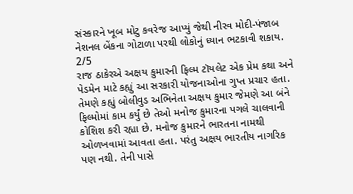સંસ્કારને ખૂબ મોટુ કવરેજ આપ્યું જેથી નીરવ મોદી-પંજાબ નેશનલ બેંકના ગોટાળા પરથી લોકોનું ધ્યાન ભટકાવી શકાય.
2/5
રાજ ઠાકેરએ અક્ષય કુમારની ફિલ્મ ટૉયલેટ એક પ્રેમ કથા અને પેડમેન માટે કહ્યું આ સરકારી યોજનાઓના ગુપ્ત પ્રચાર હતા. તેમણે કહ્યું બોલીવુડ અભિનેતા અક્ષય કુમાર જેમણે આ બંને ફિલ્મોમાં કામ કર્યું છે તેઓ મનોજ કુમારના પગલે ચાલવાની કોશિશ કરી રહ્યા છે. મનોજ કુમારને ભારતના નામથી ઓળખવામાં આવતા હતા. પરંતુ અક્ષય ભારતીય નાગરિક પણ નથી. તેની પાસે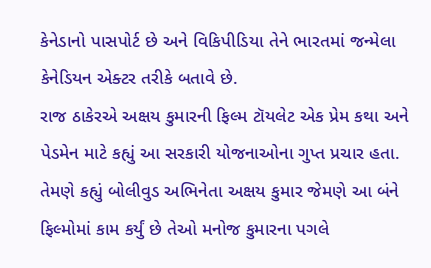કેનેડાનો પાસપોર્ટ છે અને વિકિપીડિયા તેને ભારતમાં જન્મેલા કેનેડિયન એક્ટર તરીકે બતાવે છે.
રાજ ઠાકેરએ અક્ષય કુમારની ફિલ્મ ટૉયલેટ એક પ્રેમ કથા અને પેડમેન માટે કહ્યું આ સરકારી યોજનાઓના ગુપ્ત પ્રચાર હતા. તેમણે કહ્યું બોલીવુડ અભિનેતા અક્ષય કુમાર જેમણે આ બંને ફિલ્મોમાં કામ કર્યું છે તેઓ મનોજ કુમારના પગલે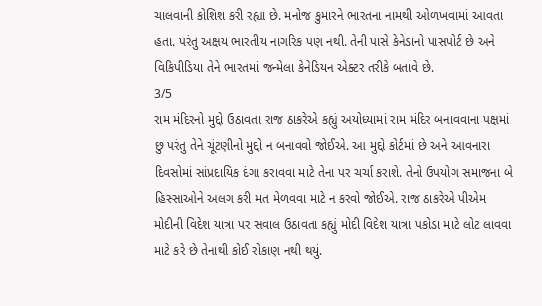ચાલવાની કોશિશ કરી રહ્યા છે. મનોજ કુમારને ભારતના નામથી ઓળખવામાં આવતા હતા. પરંતુ અક્ષય ભારતીય નાગરિક પણ નથી. તેની પાસે કેનેડાનો પાસપોર્ટ છે અને વિકિપીડિયા તેને ભારતમાં જન્મેલા કેનેડિયન એક્ટર તરીકે બતાવે છે.
3/5
રામ મંદિરનો મુદ્દો ઉઠાવતા રાજ ઠાકરેએ કહ્યું અયોધ્યામાં રામ મંદિર બનાવવાના પક્ષમાં છુ પરંતુ તેને ચૂંટણીનો મુદ્દો ન બનાવવો જોઈએ. આ મુદ્દો કોર્ટમાં છે અને આવનારા દિવસોમાં સાંપ્રદાયિક દંગા કરાવવા માટે તેના પર ચર્ચા કરાશે. તેનો ઉપયોગ સમાજના બે હિસ્સાઓને અલગ કરી મત મેળવવા માટે ન કરવો જોઈએ. રાજ ઠાકરેએ પીએમ મોદીની વિદેશ યાત્રા પર સવાલ ઉઠાવતા કહ્યું મોદી વિદેશ યાત્રા પકોડા માટે લોટ લાવવા માટે કરે છે તેનાથી કોઈ રોકાણ નથી થયું.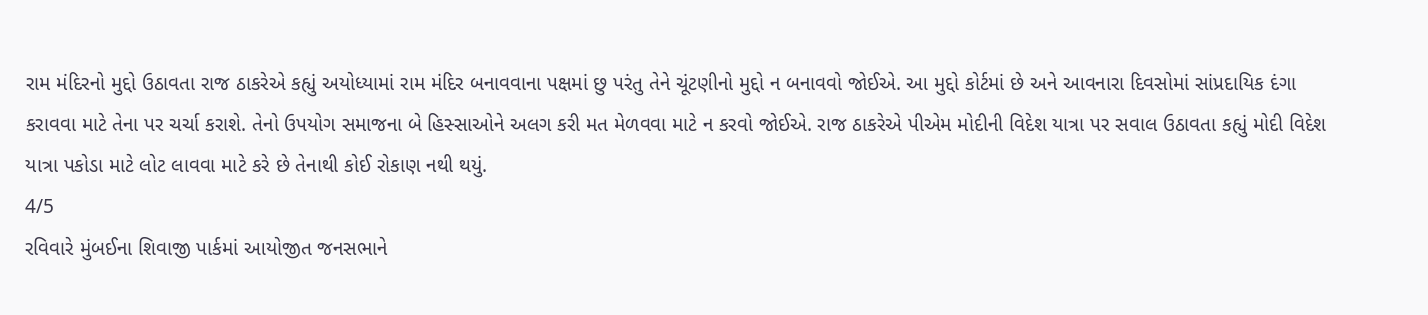રામ મંદિરનો મુદ્દો ઉઠાવતા રાજ ઠાકરેએ કહ્યું અયોધ્યામાં રામ મંદિર બનાવવાના પક્ષમાં છુ પરંતુ તેને ચૂંટણીનો મુદ્દો ન બનાવવો જોઈએ. આ મુદ્દો કોર્ટમાં છે અને આવનારા દિવસોમાં સાંપ્રદાયિક દંગા કરાવવા માટે તેના પર ચર્ચા કરાશે. તેનો ઉપયોગ સમાજના બે હિસ્સાઓને અલગ કરી મત મેળવવા માટે ન કરવો જોઈએ. રાજ ઠાકરેએ પીએમ મોદીની વિદેશ યાત્રા પર સવાલ ઉઠાવતા કહ્યું મોદી વિદેશ યાત્રા પકોડા માટે લોટ લાવવા માટે કરે છે તેનાથી કોઈ રોકાણ નથી થયું.
4/5
રવિવારે મુંબઈના શિવાજી પાર્કમાં આયોજીત જનસભાને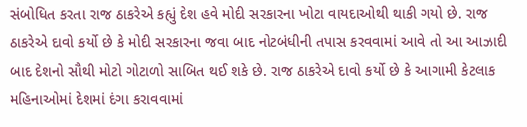સંબોધિત કરતા રાજ ઠાકરેએ કહ્યું દેશ હવે મોદી સરકારના ખોટા વાયદાઓથી થાકી ગયો છે. રાજ ઠાકરેએ દાવો કર્યો છે કે મોદી સરકારના જવા બાદ નોટબંધીની તપાસ કરવવામાં આવે તો આ આઝાદી બાદ દેશનો સૌથી મોટો ગોટાળો સાબિત થઈ શકે છે. રાજ ઠાકરેએ દાવો કર્યો છે કે આગામી કેટલાક મહિનાઓમાં દેશમાં દંગા કરાવવામાં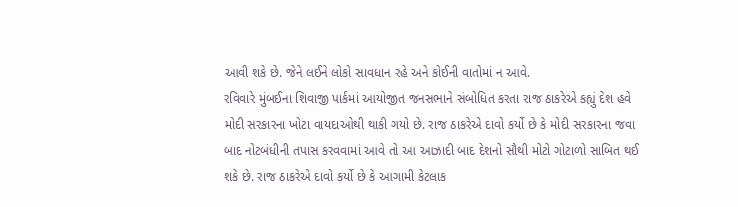આવી શકે છે. જેને લઈને લોકો સાવધાન રહે અને કોઈની વાતોમાં ન આવે.
રવિવારે મુંબઈના શિવાજી પાર્કમાં આયોજીત જનસભાને સંબોધિત કરતા રાજ ઠાકરેએ કહ્યું દેશ હવે મોદી સરકારના ખોટા વાયદાઓથી થાકી ગયો છે. રાજ ઠાકરેએ દાવો કર્યો છે કે મોદી સરકારના જવા બાદ નોટબંધીની તપાસ કરવવામાં આવે તો આ આઝાદી બાદ દેશનો સૌથી મોટો ગોટાળો સાબિત થઈ શકે છે. રાજ ઠાકરેએ દાવો કર્યો છે કે આગામી કેટલાક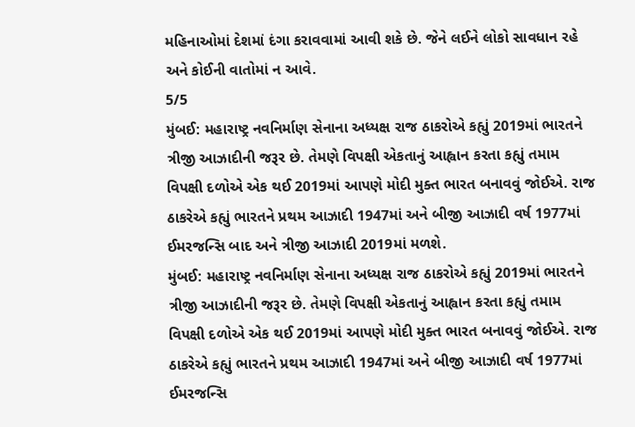મહિનાઓમાં દેશમાં દંગા કરાવવામાં આવી શકે છે. જેને લઈને લોકો સાવધાન રહે અને કોઈની વાતોમાં ન આવે.
5/5
મુંબઈ: મહારાષ્ટ્ર નવનિર્માણ સેનાના અધ્યક્ષ રાજ ઠાકરોએ કહ્યું 2019માં ભારતને ત્રીજી આઝાદીની જરૂર છે. તેમણે વિપક્ષી એકતાનું આહ્વાન કરતા કહ્યું તમામ વિપક્ષી દળોએ એક થઈ 2019માં આપણે મોદી મુક્ત ભારત બનાવવું જોઈએ. રાજ ઠાકરેએ કહ્યું ભારતને પ્રથમ આઝાદી 1947માં અને બીજી આઝાદી વર્ષ 1977માં ઈમરજન્સિ બાદ અને ત્રીજી આઝાદી 2019માં મળશે.
મુંબઈ: મહારાષ્ટ્ર નવનિર્માણ સેનાના અધ્યક્ષ રાજ ઠાકરોએ કહ્યું 2019માં ભારતને ત્રીજી આઝાદીની જરૂર છે. તેમણે વિપક્ષી એકતાનું આહ્વાન કરતા કહ્યું તમામ વિપક્ષી દળોએ એક થઈ 2019માં આપણે મોદી મુક્ત ભારત બનાવવું જોઈએ. રાજ ઠાકરેએ કહ્યું ભારતને પ્રથમ આઝાદી 1947માં અને બીજી આઝાદી વર્ષ 1977માં ઈમરજન્સિ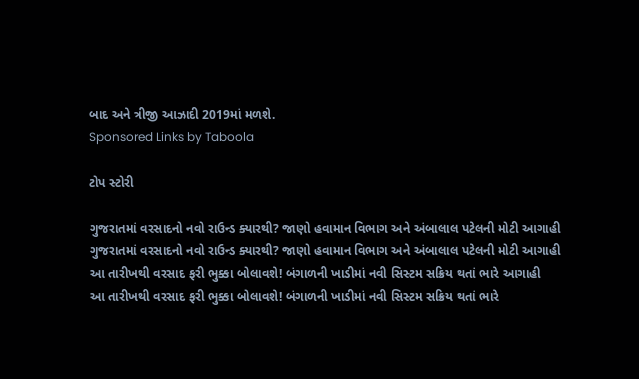બાદ અને ત્રીજી આઝાદી 2019માં મળશે.
Sponsored Links by Taboola

ટોપ સ્ટોરી

ગુજરાતમાં વરસાદનો નવો રાઉન્ડ ક્યારથી? જાણો હવામાન વિભાગ અને અંબાલાલ પટેલની મોટી આગાહી
ગુજરાતમાં વરસાદનો નવો રાઉન્ડ ક્યારથી? જાણો હવામાન વિભાગ અને અંબાલાલ પટેલની મોટી આગાહી
આ તારીખથી વરસાદ ફરી ભુક્કા બોલાવશે! બંગાળની ખાડીમાં નવી સિસ્ટમ સક્રિય થતાં ભારે આગાહી
આ તારીખથી વરસાદ ફરી ભુક્કા બોલાવશે! બંગાળની ખાડીમાં નવી સિસ્ટમ સક્રિય થતાં ભારે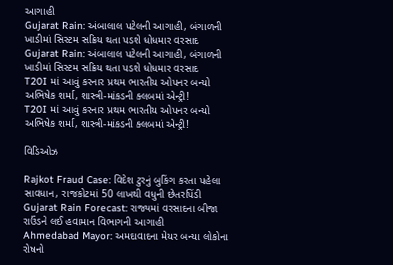આગાહી
Gujarat Rain: અંબાલાલ પટેલની આગાહી, બંગાળની ખાડીમાં સિસ્ટમ સક્રિય થતા પડશે ધોધમાર વરસાદ
Gujarat Rain: અંબાલાલ પટેલની આગાહી, બંગાળની ખાડીમાં સિસ્ટમ સક્રિય થતા પડશે ધોધમાર વરસાદ
T20I માં આવું કરનાર પ્રથમ ભારતીય ઓપનર બન્યો અભિષેક શર્મા, શાસ્ત્રી-માંકડની ક્લબમાં એન્ટ્રી!
T20I માં આવું કરનાર પ્રથમ ભારતીય ઓપનર બન્યો અભિષેક શર્મા, શાસ્ત્રી-માંકડની ક્લબમાં એન્ટ્રી!

વિડિઓઝ

Rajkot Fraud Case: વિદેશ ટુરનું બુકિંગ કરતા પહેલા સાવધાન, રાજકોટમાં 50 લાખથી વધુની છેતરપિંડી
Gujarat Rain Forecast: રાજ્યમાં વરસાદના બીજા રાઉંડને લઈ હવામાન વિભાગની આગાહી
Ahmedabad Mayor: અમદાવાદના મેયર બન્યા લોકોના રોષનો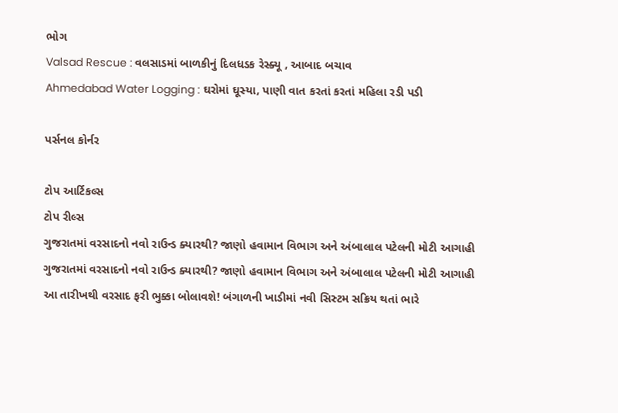ભોગ
Valsad Rescue : વલસાડમાં બાળકીનું દિલધડક રેસ્ક્યૂ , આબાદ બચાવ
Ahmedabad Water Logging : ઘરોમાં ઘૂસ્યા, પાણી વાત કરતાં કરતાં મહિલા રડી પડી

પર્સનલ કોર્નર

ટોપ આર્ટિકલ્સ
ટોપ રીલ્સ
ગુજરાતમાં વરસાદનો નવો રાઉન્ડ ક્યારથી? જાણો હવામાન વિભાગ અને અંબાલાલ પટેલની મોટી આગાહી
ગુજરાતમાં વરસાદનો નવો રાઉન્ડ ક્યારથી? જાણો હવામાન વિભાગ અને અંબાલાલ પટેલની મોટી આગાહી
આ તારીખથી વરસાદ ફરી ભુક્કા બોલાવશે! બંગાળની ખાડીમાં નવી સિસ્ટમ સક્રિય થતાં ભારે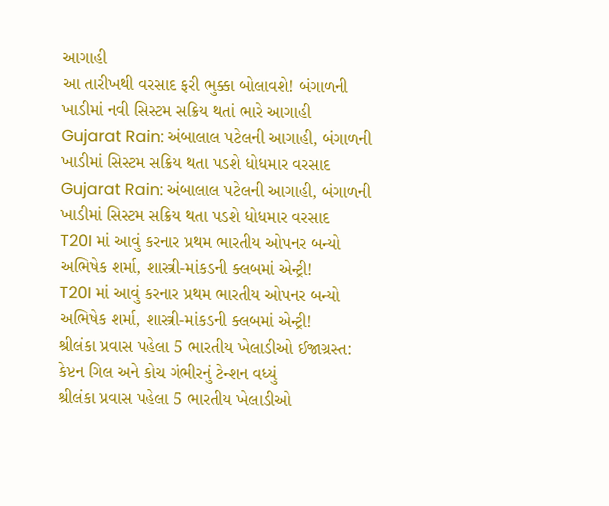આગાહી
આ તારીખથી વરસાદ ફરી ભુક્કા બોલાવશે! બંગાળની ખાડીમાં નવી સિસ્ટમ સક્રિય થતાં ભારે આગાહી
Gujarat Rain: અંબાલાલ પટેલની આગાહી, બંગાળની ખાડીમાં સિસ્ટમ સક્રિય થતા પડશે ધોધમાર વરસાદ
Gujarat Rain: અંબાલાલ પટેલની આગાહી, બંગાળની ખાડીમાં સિસ્ટમ સક્રિય થતા પડશે ધોધમાર વરસાદ
T20I માં આવું કરનાર પ્રથમ ભારતીય ઓપનર બન્યો અભિષેક શર્મા, શાસ્ત્રી-માંકડની ક્લબમાં એન્ટ્રી!
T20I માં આવું કરનાર પ્રથમ ભારતીય ઓપનર બન્યો અભિષેક શર્મા, શાસ્ત્રી-માંકડની ક્લબમાં એન્ટ્રી!
શ્રીલંકા પ્રવાસ પહેલા 5 ભારતીય ખેલાડીઓ ઈજાગ્રસ્ત: કેપ્ટન ગિલ અને કોચ ગંભીરનું ટેન્શન વધ્યું
શ્રીલંકા પ્રવાસ પહેલા 5 ભારતીય ખેલાડીઓ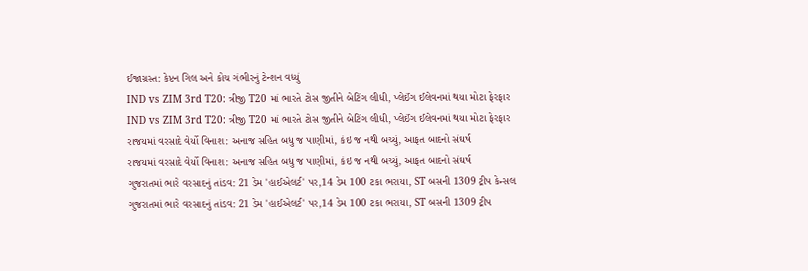ઈજાગ્રસ્ત: કેપ્ટન ગિલ અને કોચ ગંભીરનું ટેન્શન વધ્યું
IND vs ZIM 3rd T20: ત્રીજી T20 માં ભારતે ટોસ જીતીને બેટિંગ લીધી, પ્લેઈંગ ઈલેવનમાં થયા મોટા ફેરફાર
IND vs ZIM 3rd T20: ત્રીજી T20 માં ભારતે ટોસ જીતીને બેટિંગ લીધી, પ્લેઈંગ ઈલેવનમાં થયા મોટા ફેરફાર
રાજયમાં વરસાદે વેર્યો વિનાશ: અનાજ સહિત બધુ જ પાણીમાં, કંઇ જ નથી બચ્યું, આફત બાદનો સંઘર્ષ
રાજયમાં વરસાદે વેર્યો વિનાશ: અનાજ સહિત બધુ જ પાણીમાં, કંઇ જ નથી બચ્યું, આફત બાદનો સંઘર્ષ
ગુજરાતમાં ભારે વરસાદનું તાંડવ: 21 ડેમ 'હાઈએલર્ટ' પર,14 ડેમ 100 ટકા ભરાયા, ST બસની 1309 ટ્રીપ કેન્સલ
ગુજરાતમાં ભારે વરસાદનું તાંડવ: 21 ડેમ 'હાઈએલર્ટ' પર,14 ડેમ 100 ટકા ભરાયા, ST બસની 1309 ટ્રીપ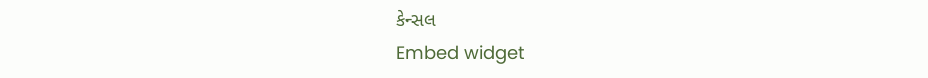કેન્સલ
Embed widget